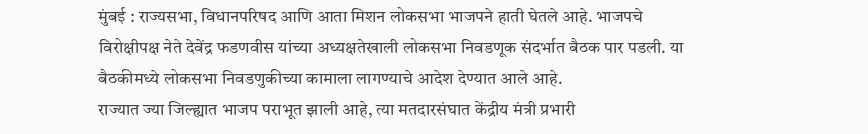मुंबई : राज्यसभा, विधानपरिषद आणि आता मिशन लोकसभा भाजपने हाती घेतले आहे. भाजपचे विरोक्षीपक्ष नेते देवेंद्र फडणवीस यांच्या अध्यक्षतेखाली लोकसभा निवडणूक संदर्भात बैठक पार पडली. या बैठकीमध्ये लोकसभा निवडणुकीच्या कामाला लागण्याचे आदेश देण्यात आले आहे.
राज्यात ज्या जिल्ह्यात भाजप पराभूत झाली आहे, त्या मतदारसंघात केंद्रीय मंत्री प्रभारी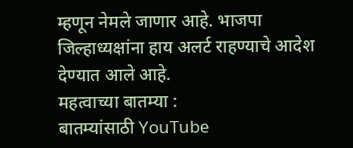म्हणून नेमले जाणार आहे. भाजपा जिल्हाध्यक्षांना हाय अलर्ट राहण्याचे आदेश देण्यात आले आहे.
महत्वाच्या बातम्या :
बातम्यांसाठी YouTube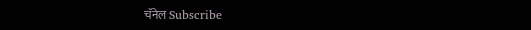चॅनेल Subscribe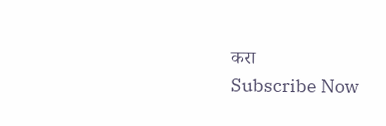करा
Subscribe Now